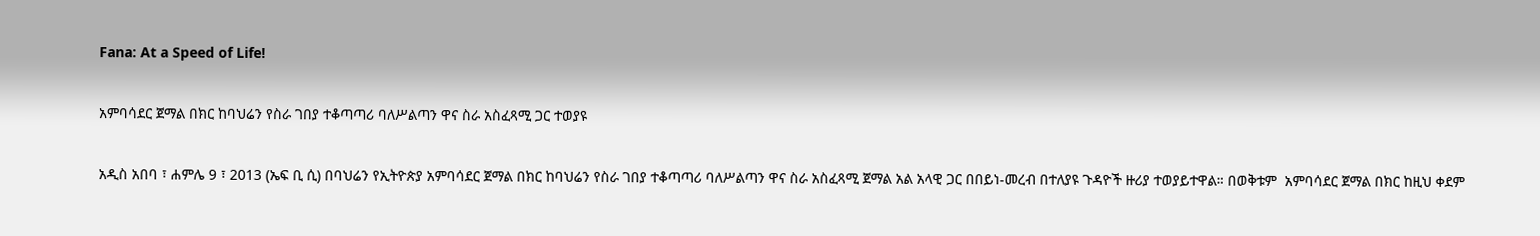Fana: At a Speed of Life!

አምባሳደር ጀማል በክር ከባህሬን የስራ ገበያ ተቆጣጣሪ ባለሥልጣን ዋና ስራ አስፈጻሚ ጋር ተወያዩ

አዲስ አበባ ፣ ሐምሌ 9 ፣ 2013 (ኤፍ ቢ ሲ) በባህሬን የኢትዮጵያ አምባሳደር ጀማል በክር ከባህሬን የስራ ገበያ ተቆጣጣሪ ባለሥልጣን ዋና ስራ አስፈጻሚ ጀማል አል አላዊ ጋር በበይነ-መረብ በተለያዩ ጉዳዮች ዙሪያ ተወያይተዋል። በወቅቱም  አምባሳደር ጀማል በክር ከዚህ ቀደም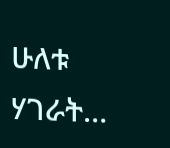ሁለቱ ሃገራት…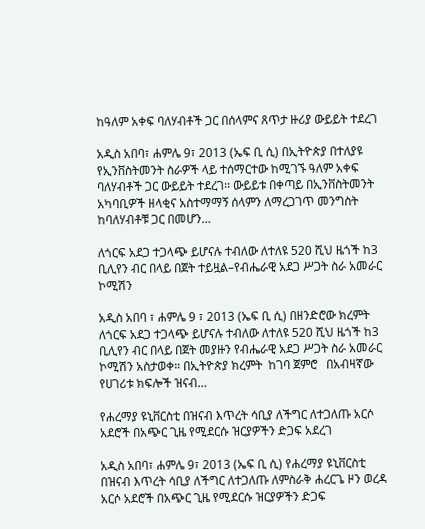ከዓለም አቀፍ ባለሃብቶች ጋር በሰላምና ጸጥታ ዙሪያ ውይይት ተደረገ

አዲስ አበባ፣ ሐምሌ 9፣ 2013 (ኤፍ ቢ ሲ) በኢትዮጵያ በተለያዩ የኢንቨስትመንት ስራዎች ላይ ተሰማርተው ከሚገኙ ዓለም አቀፍ ባለሃብቶች ጋር ውይይት ተደረገ፡፡ ውይይቱ በቀጣይ በኢንቨስትመንት አካባቢዎች ዘላቂና አስተማማኝ ሰላምን ለማረጋገጥ መንግስት ከባለሃብቶቹ ጋር በመሆን…

ለጎርፍ አደጋ ተጋላጭ ይሆናሉ ተብለው ለተለዩ 520 ሺህ ዜጎች ከ3 ቢሊየን ብር በላይ በጀት ተይዟል–የብሔራዊ አደጋ ሥጋት ስራ አመራር ኮሚሽን

አዲስ አበባ ፣ ሐምሌ 9 ፣ 2013 (ኤፍ ቢ ሲ) በዘንድሮው ክረምት ለጎርፍ አደጋ ተጋላጭ ይሆናሉ ተብለው ለተለዩ 520 ሺህ ዜጎች ከ3 ቢሊየን ብር በላይ በጀት መያዙን የብሔራዊ አደጋ ሥጋት ስራ አመራር ኮሚሽን አስታወቀ። በኢትዮጵያ ክረምት  ከገባ ጀምሮ   በአብዛኛው የሀገሪቱ ክፍሎች ዝናብ…

የሐረማያ ዩኒቨርስቲ በዝናብ እጥረት ሳቢያ ለችግር ለተጋለጡ አርሶ አደሮች በአጭር ጊዜ የሚደርሱ ዝርያዎችን ድጋፍ አደረገ

አዲስ አበባ፣ ሐምሌ 9፣ 2013 (ኤፍ ቢ ሲ) የሐረማያ ዩኒቨርስቲ በዝናብ እጥረት ሳቢያ ለችግር ለተጋለጡ ለምስራቅ ሐረርጌ ዞን ወረዳ አርሶ አደሮች በአጭር ጊዜ የሚደርሱ ዝርያዎችን ድጋፍ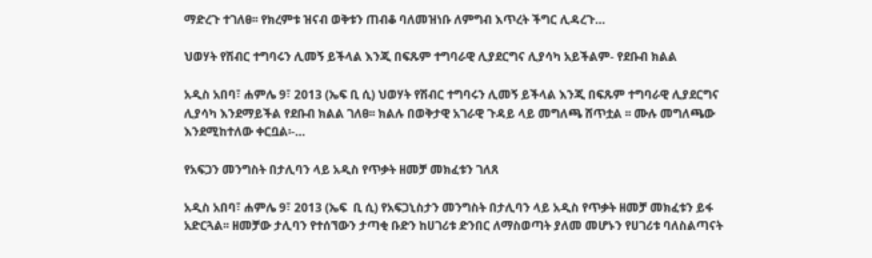ማድረጉ ተገለፀ፡፡ የክረምቱ ዝናብ ወቅቱን ጠብቆ ባለመዝነቡ ለምግብ እጥረት ችግር ሊዳረጉ…

ህወሃት የሽብር ተግባሩን ሊመኝ ይችላል እንጂ በፍጹም ተግባራዊ ሊያደርግና ሊያሳካ አይችልም- የደቡብ ክልል

አዲስ አበባ፣ ሐምሌ 9፣ 2013 (ኤፍ ቢ ሲ) ህወሃት የሽብር ተግባሩን ሊመኝ ይችላል እንጂ በፍጹም ተግባራዊ ሊያደርግና ሊያሳካ እንደማይችል የደቡብ ክልል ገለፀ፡፡ ክልሉ በወቅታዊ አገራዊ ጉዳይ ላይ መግለጫ ሸጥቷል ፡፡ ሙሉ መግለጫው እንደሚከተለው ቀርቧል፡-…

የአፍጋን መንግስት በታሊባን ላይ አዲስ የጥቃት ዘመቻ መክፈቱን ገለጸ

አዲስ አበባ፣ ሐምሌ 9፣ 2013 (ኤፍ  ቢ ሲ) የአፍጋኒስታን መንግስት በታሊባን ላይ አዲስ የጥቃት ዘመቻ መክፈቱን ይፋ አድርጓል፡፡ ዘመቻው ታሊባን የተሰኘውን ታጣቂ ቡድን ከሀገሪቱ ድንበር ለማስወጣት ያለመ መሆኑን የሀገሪቱ ባለስልጣናት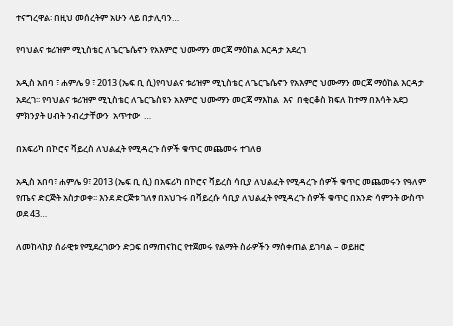ተናግረዋል፡ በዚህ መሰረትም አሁን ላይ በታሊባን…

የባህልና ቱሪዝም ሚኒስቴር ለጌርጌሴኖን የአእምሮ ህሙማን መርጃ ማዕከል እርዳታ አደረገ

አዲስ አበባ ፣ ሐምሌ 9 ፣ 2013 (ኤፍ ቢ ሲ)የባህልና ቱሪዝም ሚኒስቴር ለጌርጌሴኖን የአእምሮ ህሙማን መርጃ ማዕከል እርዳታ አደረገ፡፡ የባህልና ቱሪዝም ሚኒስቴር ለጌርጌስዩን አእምሮ ህሙማን መርጃ ማእከል  እና  በቂርቆስ ክፍለ ከተማ በእሳት አደጋ ምክንያት ሀብት ንብረታቸውን  አጥተው  …

በአፍሪካ በኮሮና ቫይረስ ለህልፈት የሚዳረጉ ሰዎች ቁጥር መጨመሩ ተገለፀ

አዲስ አበባ፣ ሐምሌ 9፣ 2013 (ኤፍ ቢ ሲ) በአፍሪካ በኮሮና ቫይረስ ሳቢያ ለህልፈት የሚዳረጉ ሰዎች ቁጥር መጨመሩን የዓለም የጤና ድርጅት አስታወቀ፡፡ እንደ ድርጅቱ ገለፃ በአህጉሩ በቫይረሱ ሳቢያ ለህልፈት የሚዳረጉ ሰዎች ቁጥር በአንድ ሳምንት ውስጥ ወደ 43…

ለመከላከያ ሰራዊቱ የሚደረገውን ድጋፍ በማጠናከር የተጀመሩ የልማት ስራዎችን ማስቀጠል ይገባል – ወይዘሮ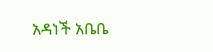አዳነች አቤቤ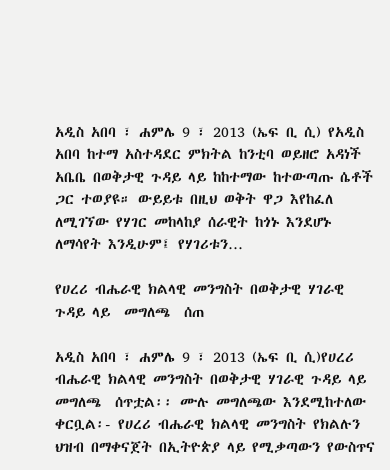አዲስ አበባ ፣ ሐምሌ 9 ፣ 2013 (ኤፍ ቢ ሲ) የአዲስ አበባ ከተማ አስተዳደር ምክትል ከንቲባ ወይዘሮ አዳነች አቤቤ በወቅታዊ ጉዳይ ላይ ከከተማው ከተውጣጡ ሴቶች ጋር ተወያዩ። ውይይቱ በዚህ ወቅት ዋጋ እየከፈለ ለሚገኘው የሃገር መከላከያ ሰራዊት ከጎኑ እንደሆኑ ለማሳየት እንዲሁም፤ የሃገሪቱን…

የሀረሪ ብሔራዊ ክልላዊ መንግስት በወቅታዊ ሃገራዊ ጉዳይ ላይ  መግለጫ  ሰጠ

አዲስ አበባ ፣ ሐምሌ 9 ፣ 2013 (ኤፍ ቢ ሲ)የሀረሪ ብሔራዊ ክልላዊ መንግስት በወቅታዊ ሃገራዊ ጉዳይ ላይ  መግለጫ  ሰጥቷል፡፡ ሙሉ መግለጫው እንደሚከተለው ቀርቧል፡- የሀረሪ ብሔራዊ ክልላዊ መንግስት የክልሉን ህዝብ በማቀናጀት በኢትዮጵያ ላይ የሚቃጣውን የውስጥና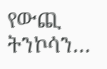የውጪ ትንኮሳን…